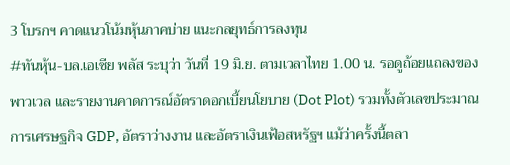3 โบรกฯ คาดแนวโน้มหุ้นภาคบ่าย แนะกลยุทธ์การลงทุน
#ทันหุ้น-บล.เอเซีย พลัส ระบุว่า วันที่ 19 มิ.ย. ตามเวลาไทย 1.00 น. รอดูถ้อยแถลงของพาวเวล และรายงานคาดการณ์อัตราดอกเบี้ยนโยบาย (Dot Plot) รวมทั้งตัวเลขประมาณการเศรษฐกิจ GDP, อัตราว่างงาน และอัตราเงินเฟ้อสหรัฐฯ แม้ว่าครั้งนี้ตลา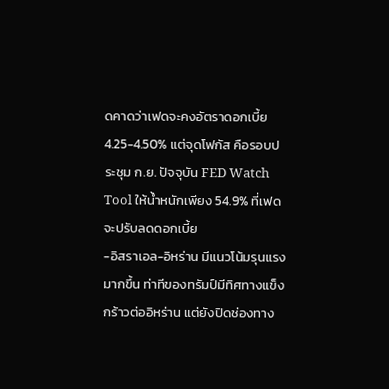ดคาดว่าเฟดจะคงอัตราดอกเบี้ย 4.25-4.50% แต่จุดโฟกัส คือรอบประชุม ก.ย. ปัจจุบัน FED Watch Tool ให้น้ำหนักเพียง 54.9% ที่เฟด จะปรับลดดอกเบี้ย
-อิสราเอล-อิหร่าน มีแนวโน้มรุนแรงมากขึ้น ท่าทีของทรัมป์มีทิศทางแข็งกร้าวต่ออิหร่าน แต่ยังปิดช่องทาง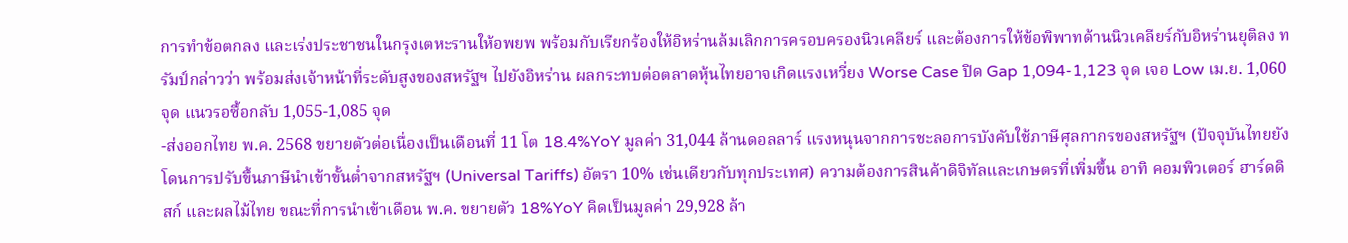การทำข้อตกลง และเร่งประชาชนในกรุงเตหะรานให้อพยพ พร้อมกับเรียกร้องให้อิหร่านล้มเลิกการครอบครองนิวเคลียร์ และต้องการให้ข้อพิพาทด้านนิวเคลียร์กับอิหร่านยุติลง ทรัมป์กล่าวว่า พร้อมส่งเจ้าหน้าที่ระดับสูงของสหรัฐฯ ไปยังอิหร่าน ผลกระทบต่อตลาดหุ้นไทยอาจเกิดแรงเหวี่ยง Worse Case ปิด Gap 1,094-1,123 จุด เจอ Low เม.ย. 1,060 จุด แนวรอซื้อกลับ 1,055-1,085 จุด
-ส่งออกไทย พ.ค. 2568 ขยายตัวต่อเนื่องเป็นเดือนที่ 11 โต 18.4%YoY มูลค่า 31,044 ล้านดอลลาร์ แรงหนุนจากการชะลอการบังคับใช้ภาษีศุลกากรของสหรัฐฯ (ปัจจุบันไทยยังโดนการปรับขึ้นภาษีนำเข้าขั้นต่ำจากสหรัฐฯ (Universal Tariffs) อัตรา 10% เช่นเดียวกับทุกประเทศ) ความต้องการสินค้าดิจิทัลและเกษตรที่เพิ่มขึ้น อาทิ คอมพิวเตอร์ ฮาร์ดดิสก์ และผลไม้ไทย ขณะที่การนำเข้าเดือน พ.ค. ขยายตัว 18%YoY คิดเป็นมูลค่า 29,928 ล้า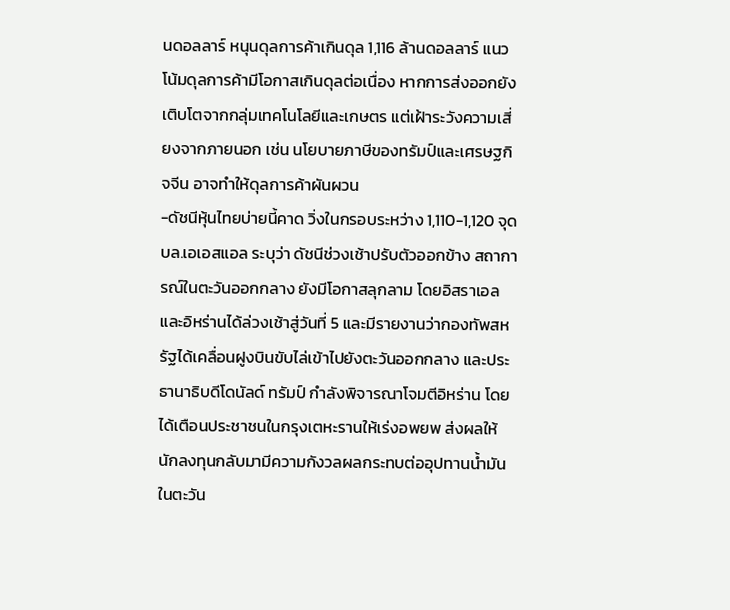นดอลลาร์ หนุนดุลการค้าเกินดุล 1,116 ล้านดอลลาร์ แนวโน้มดุลการค้ามีโอกาสเกินดุลต่อเนื่อง หากการส่งออกยังเติบโตจากกลุ่มเทคโนโลยีและเกษตร แต่เฝ้าระวังความเสี่ยงจากภายนอก เช่น นโยบายภาษีของทรัมป์และเศรษฐกิจจีน อาจทำให้ดุลการค้าผันผวน
-ดัชนีหุ้นไทยบ่ายนี้คาด วิ่งในกรอบระหว่าง 1,110-1,120 จุด
บล.เอเอสแอล ระบุว่า ดัชนีช่วงเช้าปรับตัวออกข้าง สถาการณ์ในตะวันออกกลาง ยังมีโอกาสลุกลาม โดยอิสราเอลและอิหร่านได้ล่วงเช้าสู่วันที่ 5 และมีรายงานว่ากองทัพสหรัฐได้เคลื่อนฝูงบินขับไล่เข้าไปยังตะวันออกกลาง และประธานาธิบดีโดนัลด์ ทรัมป์ กำลังพิจารณาโจมตีอิหร่าน โดยได้เตือนประชาชนในกรุงเตหะรานให้เร่งอพยพ ส่งผลให้นักลงทุนกลับมามีความกังวลผลกระทบต่ออุปทานน้ำมันในตะวัน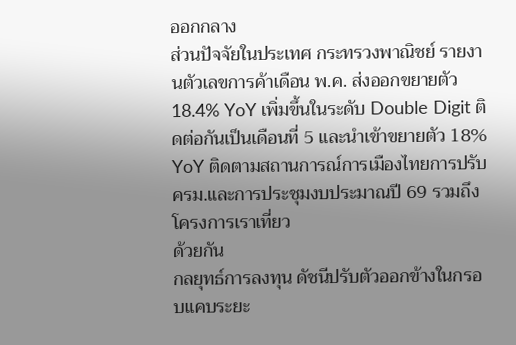ออกกลาง
ส่วนปัจจัยในประเทศ กระทรวงพาณิชย์ รายงานตัวเลขการค้าเดือน พ.ค. ส่งออกขยายตัว 18.4% YoY เพิ่มขึ้นในระดับ Double Digit ติดต่อกันเป็นเดือนที่ 5 และนำเข้าขยายตัว 18% YoY ติดตามสถานการณ์การเมืองไทยการปรับครม.และการประชุมงบประมาณปี 69 รวมถึงโครงการเราเที่ยว
ด้วยกัน
กลยุทธ์การลงทุน ดัชนีปรับตัวออกข้างในกรอบแคบระยะ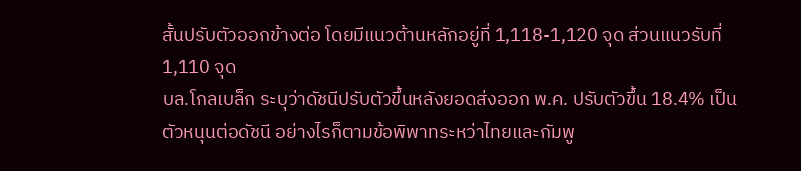สั้นปรับตัวออกข้างต่อ โดยมีแนวต้านหลักอยู่ที่ 1,118-1,120 จุด ส่วนแนวรับที่ 1,110 จุด
บล.โกลเบล็ก ระบุว่าดัชนีปรับตัวขึ้นหลังยอดส่งออก พ.ค. ปรับตัวขึ้น 18.4% เป็นตัวหนุนต่อดัชนี อย่างไรก็ตามข้อพิพาทระหว่าไทยและกัมพู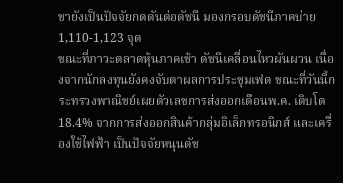ชายังเป็นปัจจัยกดดันต่อดัชนี มองกรอบดัชนีภาคบ่าย 1,110-1,123 จุด
ขณะที่ภาวะตลาดหุ้นภาคเช้า ดัชนีเคลื่อนไหวผันผวน เนื่องจากนักลงทุนยังคงจับตาผลการประชุมเฟด ขณะที่วันนี้กระทรวงพาณิชย์เผยตัวเลขการส่งออกเดือนพ.ค. เติบโต 18.4% จากการส่งออกสินค้ากลุ่มอิเล็กทรอนิกส์ และเครื่องใช้ไฟฟ้า เป็นปัจจัยหนุนดัช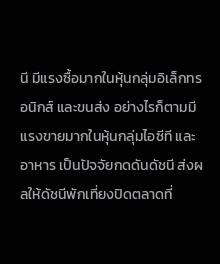นี มีแรงซื้อมากในหุ้นกลุ่มอิเล็กทรอนิกส์ และขนส่ง อย่างไรก็ตามมีแรงขายมากในหุ้นกลุ่มไอซีที และอาหาร เป็นปัจจัยกดดันดัชนี ส่งผลให้ดัชนีพักเที่ยงปิดตลาดที่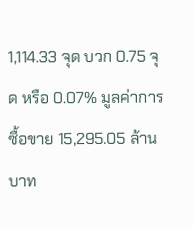1,114.33 จุด บวก 0.75 จุด หรือ 0.07% มูลค่าการซื้อขาย 15,295.05 ล้านบาท